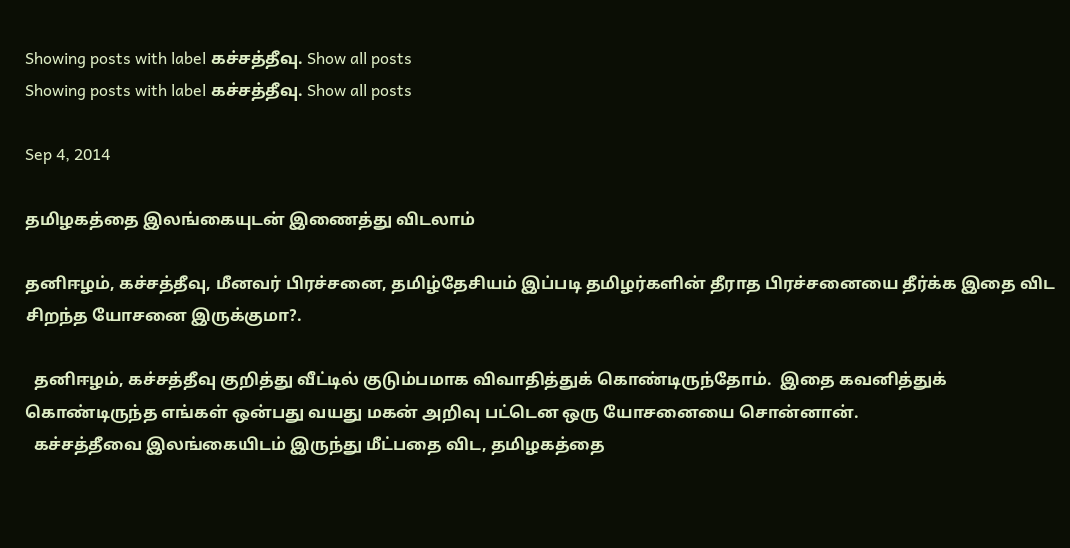Showing posts with label கச்சத்தீவு. Show all posts
Showing posts with label கச்சத்தீவு. Show all posts

Sep 4, 2014

தமிழகத்தை இலங்கையுடன் இணைத்து விடலாம்

தனிஈழம், கச்சத்தீவு, மீனவர் பிரச்சனை, தமிழ்தேசியம் இப்படி தமிழர்களின் தீராத பிரச்சனையை தீர்க்க இதை விட சிறந்த யோசனை இருக்குமா?.

  தனிஈழம், கச்சத்தீவு குறித்து வீட்டில் குடும்பமாக விவாதித்துக் கொண்டிருந்தோம்.  இதை கவனித்துக் கொண்டிருந்த எங்கள் ஒன்பது வயது மகன் அறிவு பட்டென ஒரு யோசனையை சொன்னான்.
  கச்சத்தீவை இலங்கையிடம் இருந்து மீட்பதை விட, தமிழகத்தை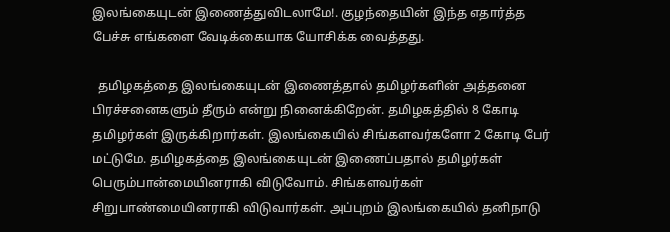இலங்கையுடன் இணைத்துவிடலாமே!. குழந்தையின் இந்த எதார்த்த பேச்சு எங்களை வேடிக்கையாக யோசிக்க வைத்தது.

  தமிழகத்தை இலங்கையுடன் இணைத்தால் தமிழர்களின் அத்தனை பிரச்சனைகளும் தீரும் என்று நினைக்கிறேன். தமிழகத்தில் 8 கோடி தமிழர்கள் இருக்கிறார்கள். இலங்கையில் சிங்களவர்களோ 2 கோடி பேர் மட்டுமே. தமிழகத்தை இலங்கையுடன் இணைப்பதால் தமிழர்கள் பெரும்பான்மையினராகி விடுவோம். சிங்களவர்கள் சிறுபாண்மையினராகி விடுவார்கள். அப்புறம் இலங்கையில் தனிநாடு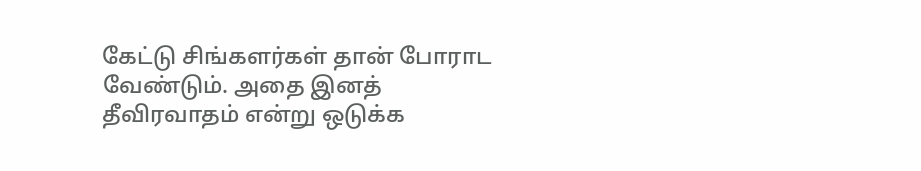கேட்டு சிங்களர்கள் தான் போராட வேண்டும். அதை இனத் தீவிரவாதம் என்று ஒடுக்க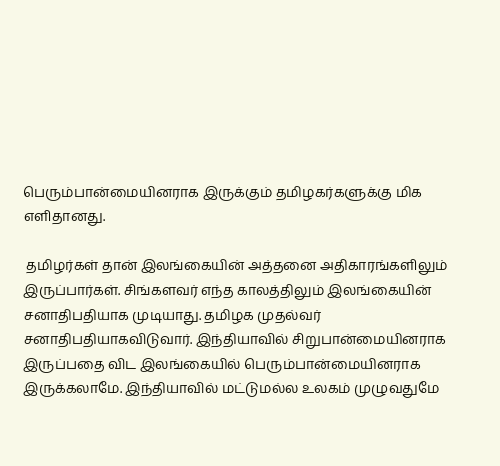பெரும்பான்மையினராக இருக்கும் தமிழகர்களுக்கு மிக எளிதானது.

 தமிழர்கள் தான் இலங்கையின் அத்தனை அதிகாரங்களிலும் இருப்பார்கள். சிங்களவர் எந்த காலத்திலும் இலங்கையின் சனாதிபதியாக முடியாது. தமிழக முதல்வர் சனாதிபதியாகவிடுவார். இந்தியாவில் சிறுபான்மையினராக இருப்பதை விட இலங்கையில் பெரும்பான்மையினராக இருக்கலாமே. இந்தியாவில் மட்டுமல்ல உலகம் முழுவதுமே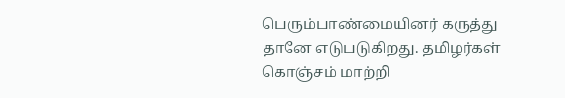பெரும்பாண்மையினர் கருத்து தானே எடுபடுகிறது. தமிழர்கள் கொஞ்சம் மாற்றி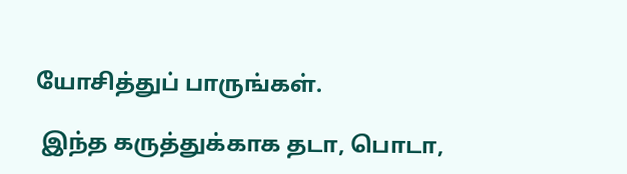யோசித்துப் பாருங்கள்.

 இந்த கருத்துக்காக தடா, பொடா,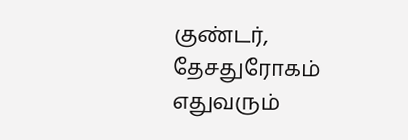குண்டர், தேசதுரோகம் எதுவரும்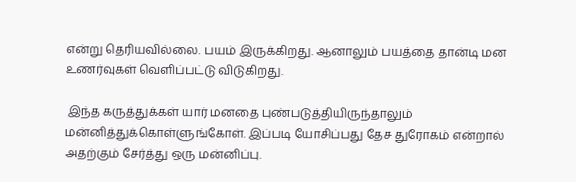என்று தெரியவில்லை. பயம் இருக்கிறது. ஆனாலும் பயத்தை தான்டி மன உணர்வுகள் வெளிப்பட்டு விடுகிறது.

 இந்த கருத்துக்கள் யார் மனதை புண்படுத்தியிருந்தாலும் மன்னித்துக்கொள்ளுங்கோள். இப்படி யோசிப்பது தேச துரோகம் என்றால் அதற்கும் சேர்த்து ஒரு மன்னிப்பு.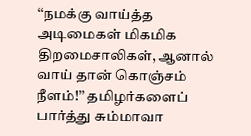‘‘நமக்கு வாய்த்த அடிமைகள் மிகமிக திறமைசாலிகள், ஆனால் வாய் தான் கொஞ்சம் நீளம்!’’ தமிழர்களைப் பார்த்து சும்மாவா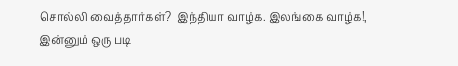சொல்லி வைத்தார்கள்?  இந்தியா வாழ்க. இலங்கை வாழ்க!, இன்னும் ஒரு படி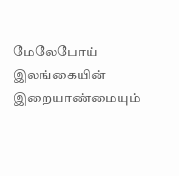மேலேபோய் இலங்கையின் இறையாண்மையும்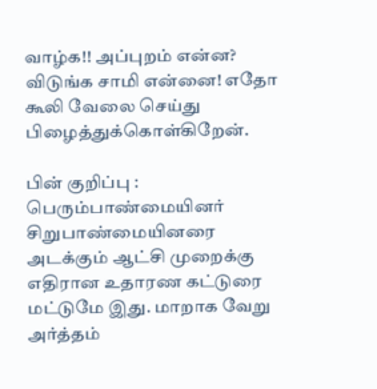வாழ்க!! அப்புறம் என்ன? விடுங்க சாமி என்னை! எதோ கூலி வேலை செய்து பிழைத்துக்கொள்கிறேன்.

பின் குறிப்பு : பெரும்பாண்மையினர் சிறுபாண்மையினரை அடக்கும் ஆட்சி முறைக்கு எதிரான உதாரண கட்டுரை மட்டுமே இது. மாறாக வேறு அர்த்தம்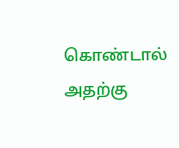கொண்டால் அதற்கு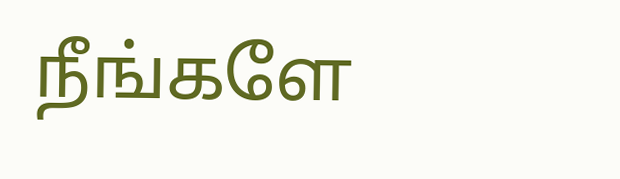நீங்களே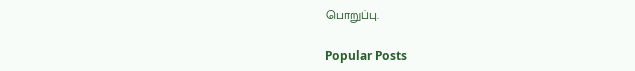பொறுப்பு.

Popular Posts